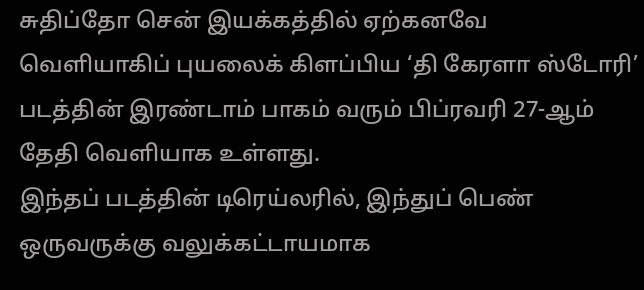சுதிப்தோ சென் இயக்கத்தில் ஏற்கனவே வெளியாகிப் புயலைக் கிளப்பிய ‘தி கேரளா ஸ்டோரி’ படத்தின் இரண்டாம் பாகம் வரும் பிப்ரவரி 27-ஆம் தேதி வெளியாக உள்ளது.
இந்தப் படத்தின் டிரெய்லரில், இந்துப் பெண் ஒருவருக்கு வலுக்கட்டாயமாக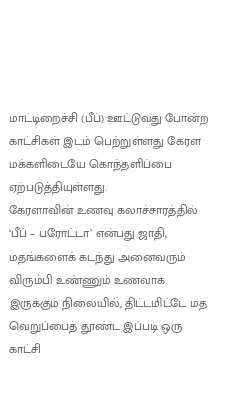மாட்டிறைச்சி (பீப்) ஊட்டுவது போன்ற காட்சிகள் இடம் பெற்றுள்ளது கேரள மக்களிடையே கொந்தளிப்பை ஏற்படுத்தியுள்ளது.
கேரளாவின் உணவு கலாச்சாரத்தில் ‘பீப் – பரோட்டா’ என்பது ஜாதி, மதங்களைக் கடந்து அனைவரும் விரும்பி உண்ணும் உணவாக இருக்கும் நிலையில், திட்டமிட்டே மத வெறுப்பைத் தூண்ட இப்படி ஒரு காட்சி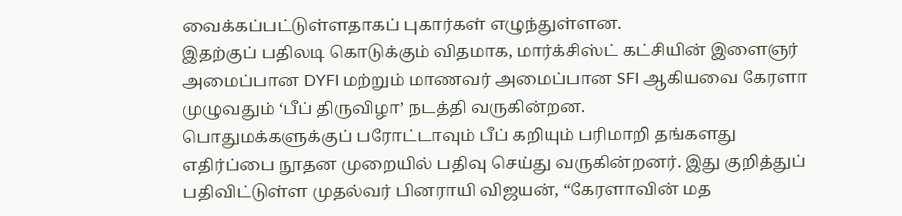வைக்கப்பட்டுள்ளதாகப் புகார்கள் எழுந்துள்ளன.
இதற்குப் பதிலடி கொடுக்கும் விதமாக, மார்க்சிஸ்ட் கட்சியின் இளைஞர் அமைப்பான DYFI மற்றும் மாணவர் அமைப்பான SFI ஆகியவை கேரளா முழுவதும் ‘பீப் திருவிழா’ நடத்தி வருகின்றன.
பொதுமக்களுக்குப் பரோட்டாவும் பீப் கறியும் பரிமாறி தங்களது எதிர்ப்பை நூதன முறையில் பதிவு செய்து வருகின்றனர். இது குறித்துப் பதிவிட்டுள்ள முதல்வர் பினராயி விஜயன், “கேரளாவின் மத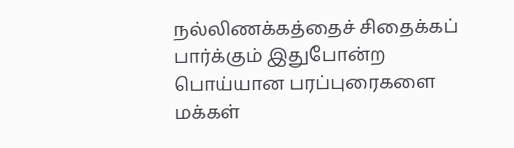நல்லிணக்கத்தைச் சிதைக்கப் பார்க்கும் இதுபோன்ற பொய்யான பரப்புரைகளை மக்கள்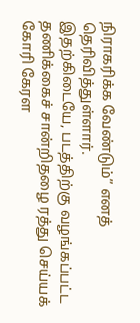நிராகரிக்க வேண்டும்” எனத் தெரிவித்துள்ளார்.
இதற்கிடையே, படத்திற்கு வழங்கப்பட்ட தணிக்கைச் சான்றிதழை ரத்து செய்யக் கோரி கேரள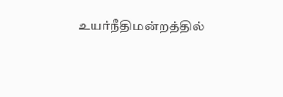உயர்நீதிமன்றத்தில்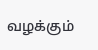வழக்கும்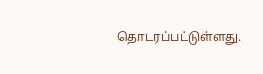தொடரப்பட்டுள்ளது.